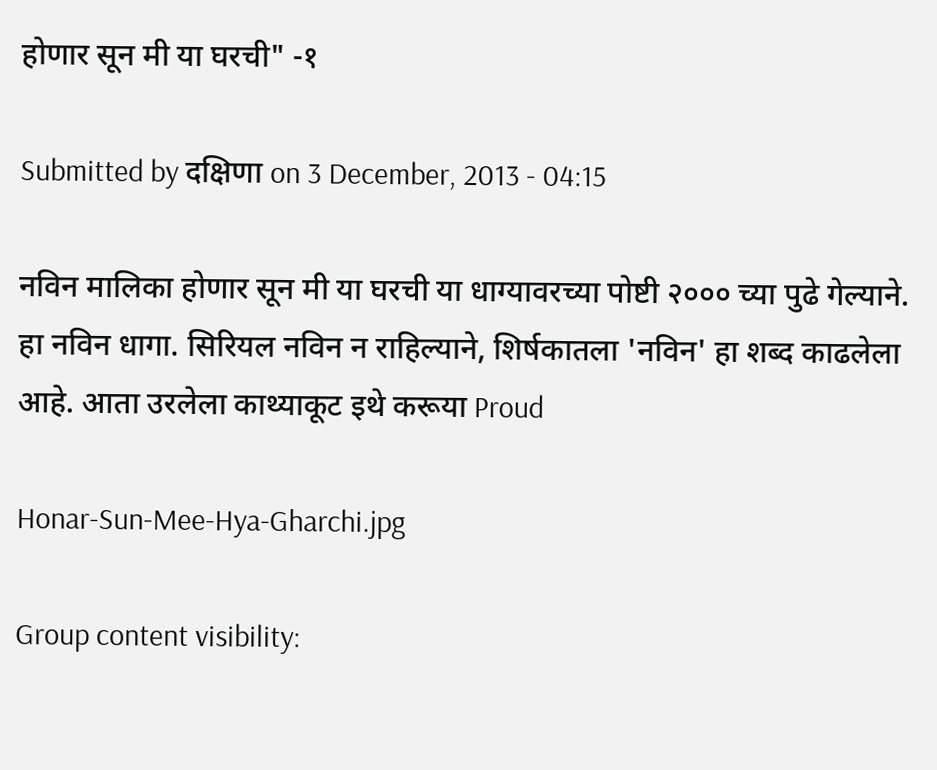होणार सून मी या घरची" -१

Submitted by दक्षिणा on 3 December, 2013 - 04:15

नविन मालिका होणार सून मी या घरची या धाग्यावरच्या पोष्टी २००० च्या पुढे गेल्याने. हा नविन धागा. सिरियल नविन न राहिल्याने, शिर्षकातला 'नविन' हा शब्द काढलेला आहे. आता उरलेला काथ्याकूट इथे करूया Proud

Honar-Sun-Mee-Hya-Gharchi.jpg

Group content visibility: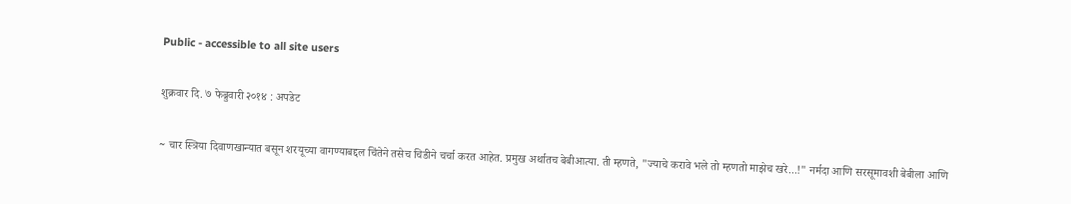Public - accessible to all site users

शुक्रवार दि. ७ फेब्रुवारी २०१४ : अपडेट

~ चार स्त्रिया दिवाणखान्यात बसून शरयूच्या वागण्याबद्दल चिंतेने तसेच चिडीने चर्चा करत आहेत. प्रमुख अर्थातच बेबीआत्या. ती म्हणते, "ज्याचे करावे भले तो म्हणतो माझेच खरे...!" नर्मदा आणि सरसूमावशी बेबीला आणि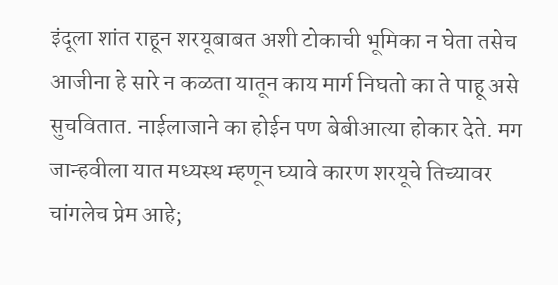इंदूला शांत राहून शरयूबाबत अशी टोकाची भूमिका न घेता तसेच आजीना हे सारे न कळता यातून काय मार्ग निघतो का ते पाहू असे सुचवितात. नाईलाजाने का होईन पण बेबीआत्या होकार देते. मग जान्हवीला यात मध्यस्थ म्हणून घ्यावे कारण शरयूचे तिच्यावर चांगलेच प्रेम आहे;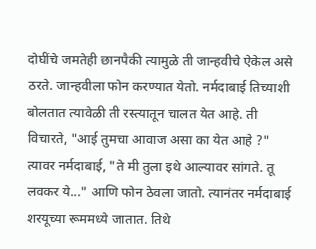दोघींचे जमतेही छानपैकी त्यामुळे ती जान्हवीचे ऐकेल असे ठरते. जान्हवीला फोन करण्यात येतो. नर्मदाबाई तिच्याशी बोलतात त्यावेळी ती रस्त्यातून चालत येत आहे. ती विचारते, "आई तुमचा आवाज असा का येत आहे ?" त्यावर नर्मदाबाई, "ते मी तुला इथे आल्यावर सांगते. तू लवकर ये..." आणि फोन ठेवला जातो. त्यानंतर नर्मदाबाई शरयूच्या रूममध्ये जातात. तिथे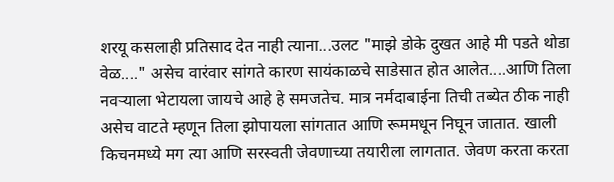शरयू कसलाही प्रतिसाद देत नाही त्याना...उलट "माझे डोके दुखत आहे मी पडते थोडा वेळ...." असेच वारंवार सांगते कारण सायंकाळचे साडेसात होत आलेत....आणि तिला नवर्‍याला भेटायला जायचे आहे हे समजतेच. मात्र नर्मदाबाईना तिची तब्येत ठीक नाही असेच वाटते म्हणून तिला झोपायला सांगतात आणि रूममधून निघून जातात. खाली किचनमध्ये मग त्या आणि सरस्वती जेवणाच्या तयारीला लागतात. जेवण करता करता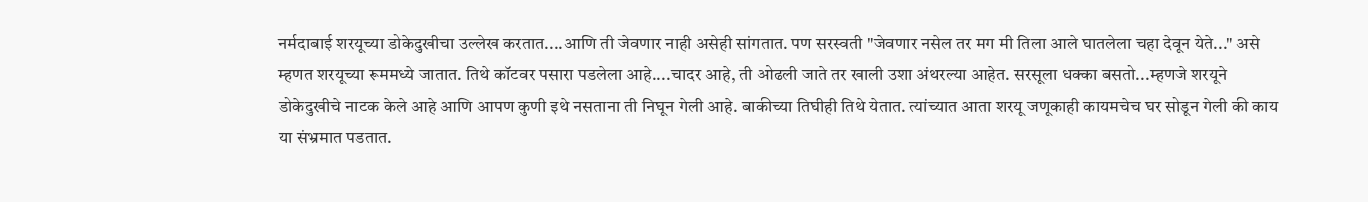नर्मदाबाई शरयूच्या डोकेदुखीचा उल्लेख करतात....आणि ती जेवणार नाही असेही सांगतात. पण सरस्वती "जेवणार नसेल तर मग मी तिला आले घातलेला चहा देवून येते..." असे म्हणत शरयूच्या रूममध्ये जातात. तिथे कॉटवर पसारा पडलेला आहे....चादर आहे, ती ओढली जाते तर खाली उशा अंथरल्या आहेत. सरसूला धक्का बसतो...म्हणजे शरयूने डोकेदुखीचे नाटक केले आहे आणि आपण कुणी इथे नसताना ती निघून गेली आहे. बाकीच्या तिघीही तिथे येतात. त्यांच्यात आता शरयू जणूकाही कायमचेच घर सोडून गेली की काय या संभ्रमात पडतात.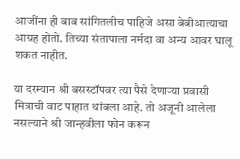आजींना ही बाब सांगितलीच पाहिजे असा बेबीआत्याचा आग्रह होतो. तिच्या संतापाला नर्मदा वा अन्य आवर घालू शकत नाहीत.

या दरम्यान श्री बसस्टॉपवर त्या पैसे देणार्‍या प्रवासी मित्राची वाट पाहात थांबला आहे. तो अजूनी आलेला नसल्याने श्री जान्हवीला फोन करून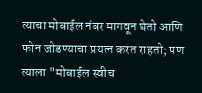त्याचा मोबाईल नंबर मागवून घेतो आणि फोन जोडण्याचा प्रयत्न करत राहतो; पण त्याला "मोबाईल स्वीच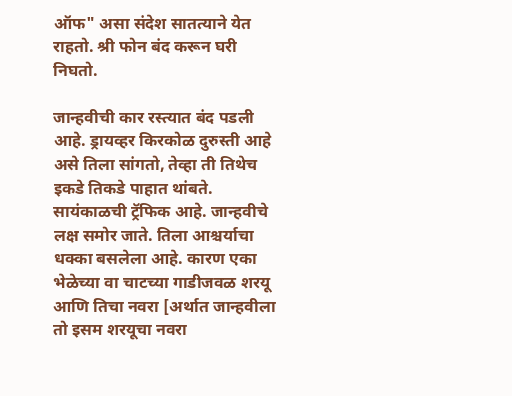ऑफ" असा संदेश सातत्याने येत राहतो. श्री फोन बंद करून घरी निघतो.

जान्हवीची कार रस्त्यात बंद पडली आहे. ड्रायव्हर किरकोळ दुरुस्ती आहे असे तिला सांगतो, तेव्हा ती तिथेच इकडे तिकडे पाहात थांबते. सायंकाळची ट्रॅफिक आहे. जान्हवीचे लक्ष समोर जाते. तिला आश्चर्याचा धक्का बसलेला आहे. कारण एका भेळेच्या वा चाटच्या गाडीजवळ शरयू आणि तिचा नवरा [अर्थात जान्हवीला तो इसम शरयूचा नवरा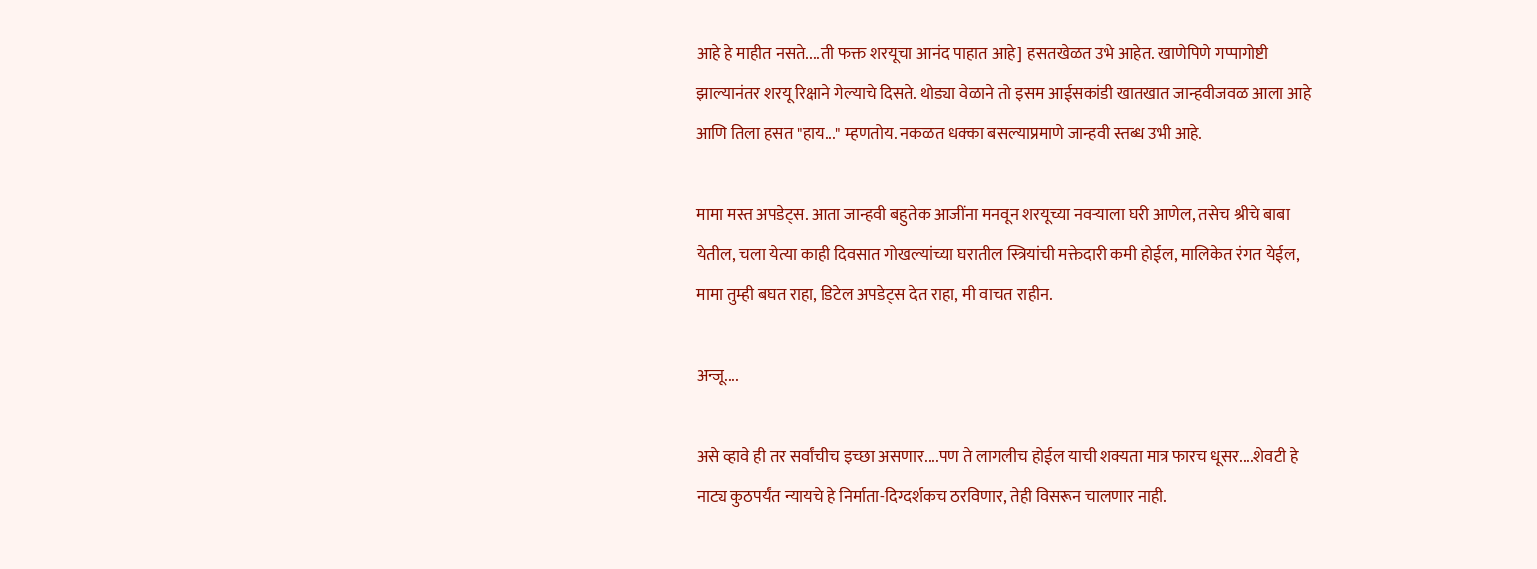आहे हे माहीत नसते....ती फक्त शरयूचा आनंद पाहात आहे] हसतखेळत उभे आहेत. खाणेपिणे गप्पागोष्टी झाल्यानंतर शरयू रिक्षाने गेल्याचे दिसते. थोड्या वेळाने तो इसम आईसकांडी खातखात जान्हवीजवळ आला आहे आणि तिला हसत "हाय..." म्हणतोय. नकळत धक्का बसल्याप्रमाणे जान्हवी स्तब्ध उभी आहे.

मामा मस्त अपडेट्स. आता जान्हवी बहुतेक आजींना मनवून शरयूच्या नवऱ्याला घरी आणेल, तसेच श्रीचे बाबा येतील, चला येत्या काही दिवसात गोखल्यांच्या घरातील स्त्रियांची मक्तेदारी कमी होईल, मालिकेत रंगत येईल, मामा तुम्ही बघत राहा, डिटेल अपडेट्स देत राहा, मी वाचत राहीन.

अन्जू....

असे व्हावे ही तर सर्वांचीच इच्छा असणार....पण ते लागलीच होईल याची शक्यता मात्र फारच धूसर....शेवटी हे नाट्य कुठपर्यंत न्यायचे हे निर्माता-दिग्दर्शकच ठरविणार, तेही विसरून चालणार नाही.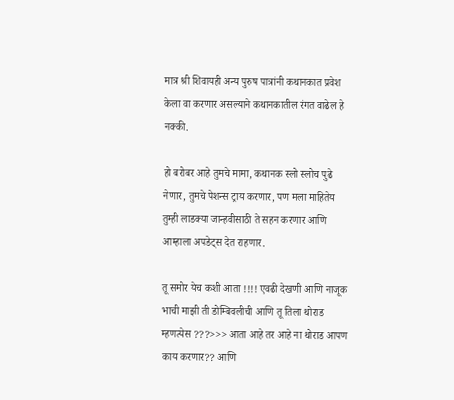मात्र श्री शिवायही अन्य पुरुष पात्रांनी कथानकात प्रवेश केला वा करणार असल्याने कथानकातील रंगत वाढेल हे नक्की.

हो बरोबर आहे तुमचे मामा, कथानक स्लो स्लोच पुढे नेणार, तुमचे पेशन्स ट्राय करणार, पण मला माहितेय तुम्ही लाडक्या जान्हवीसाठी ते सहन करणार आणि आम्हाला अपडेट्स देत राहणार.

तू समोर येच कशी आता !!!! एवढी देखणी आणि नाजूक भाची माझी ती डोम्बिवलीची आणि तू तिला थोराड म्हणत्येस ???>>> आता आहे तर आहे ना थोराड आपण काय करणार?? आणि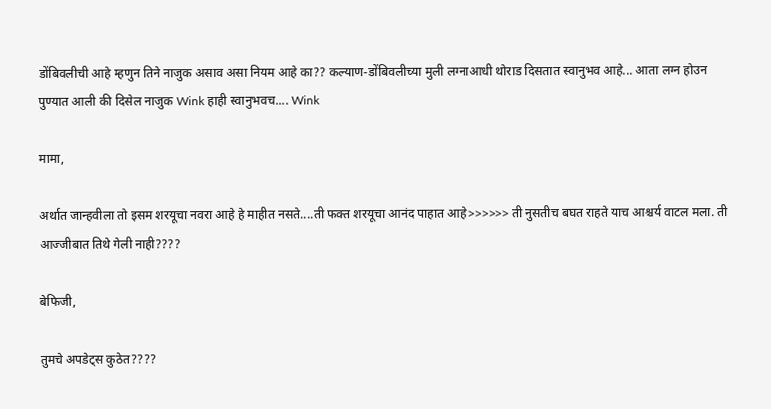डोंबिवलीची आहे म्हणुन तिने नाजुक असाव असा नियम आहे का?? कल्याण-डोंबिवलीच्या मुली लग्नाआधी थोराड दिसतात स्वानुभव आहे... आता लग्न होउन पुण्यात आली की दिसेल नाजुक Wink हाही स्वानुभवच.... Wink

मामा,

अर्थात जान्हवीला तो इसम शरयूचा नवरा आहे हे माहीत नसते....ती फक्त शरयूचा आनंद पाहात आहे>>>>>> ती नुसतीच बघत राहते याच आश्चर्य वाटल मला. ती आज्जीबात तिथे गेली नाही????

बेफिजी,

तुमचे अपडेट्स कुठेत????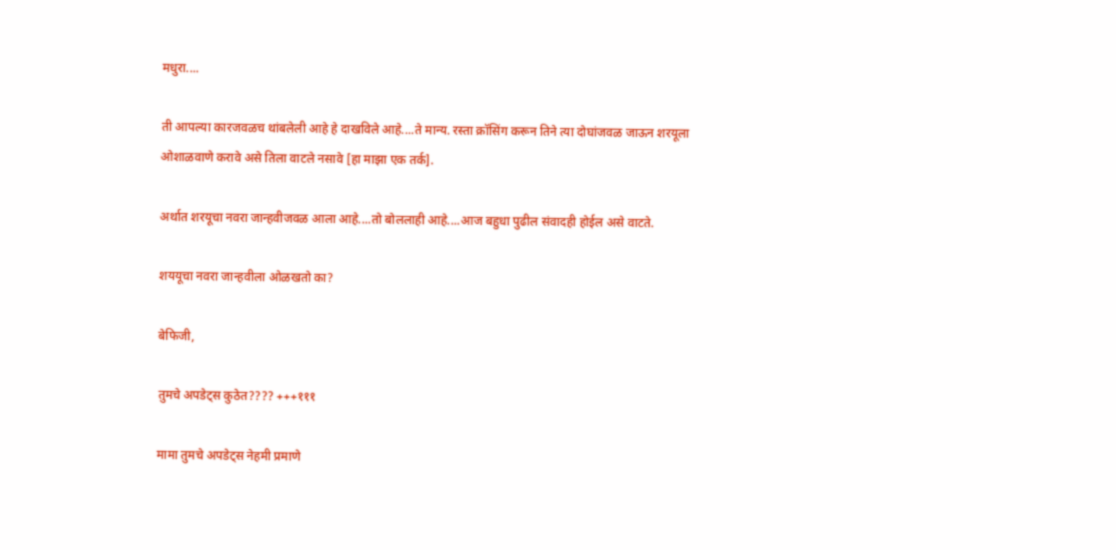मधुरा....

ती आपल्या कारजवळच थांबलेली आहे हे दाखविले आहे....ते मान्य. रस्ता क्रॉसिंग करून तिने त्या दोघांजवळ जाऊन शरयूला ओशाळवाणे करावे असे तिला वाटले नसावे [हा माझा एक तर्क].

अर्थात शरयूचा नवरा जान्हवीजवळ आला आहे....तो बोललाही आहे....आज बहुधा पुढील संवादही होईल असे वाटते.

शययूचा नवरा जान्हवीला ओळखतो का?

बेफिजी,

तुमचे अपडेट्स कुठेत???? +++१११

मामा तुमचे अपडेट्स नेहमी प्रमाणे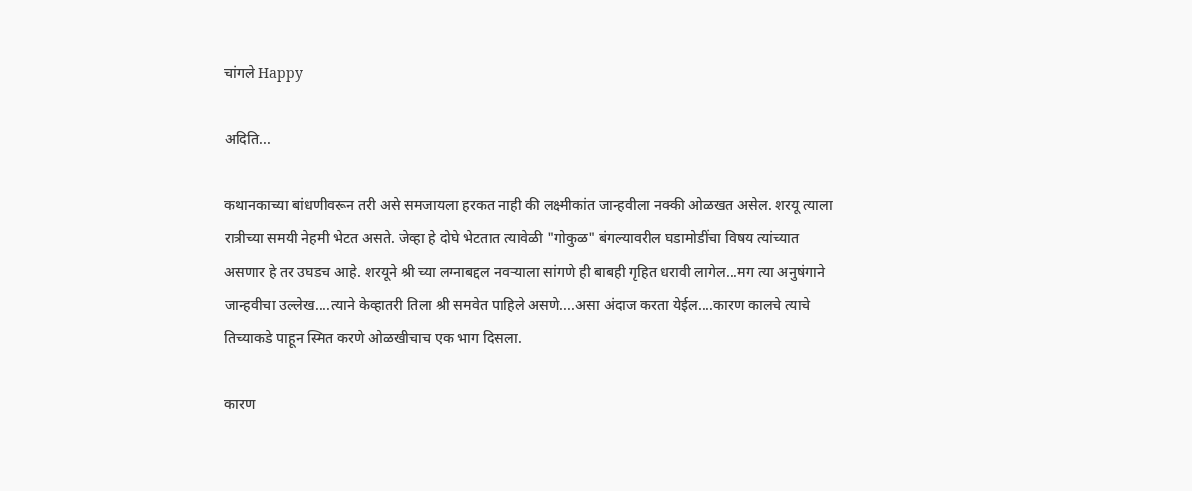चांगले Happy

अदिति...

कथानकाच्या बांधणीवरून तरी असे समजायला हरकत नाही की लक्ष्मीकांत जान्हवीला नक्की ओळखत असेल. शरयू त्याला रात्रीच्या समयी नेहमी भेटत असते. जेव्हा हे दोघे भेटतात त्यावेळी "गोकुळ" बंगल्यावरील घडामोडींचा विषय त्यांच्यात असणार हे तर उघडच आहे. शरयूने श्री च्या लग्नाबद्दल नवर्‍याला सांगणे ही बाबही गृहित धरावी लागेल...मग त्या अनुषंगाने जान्हवीचा उल्लेख....त्याने केव्हातरी तिला श्री समवेत पाहिले असणे....असा अंदाज करता येईल....कारण कालचे त्याचे तिच्याकडे पाहून स्मित करणे ओळखीचाच एक भाग दिसला.

कारण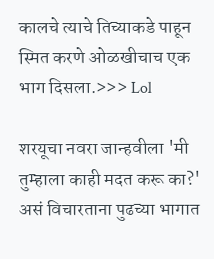कालचे त्याचे तिच्याकडे पाहून स्मित करणे ओळखीचाच एक भाग दिसला.>>> Lol

शरयूचा नवरा जान्हवीला 'मी तुम्हाला काही मदत करू का?' असं विचारताना पुढच्या भागात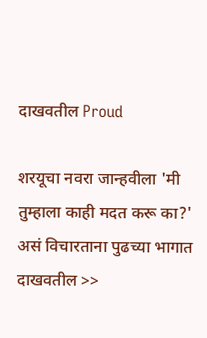दाखवतील Proud

शरयूचा नवरा जान्हवीला 'मी तुम्हाला काही मदत करू का?' असं विचारताना पुढच्या भागात दाखवतील >>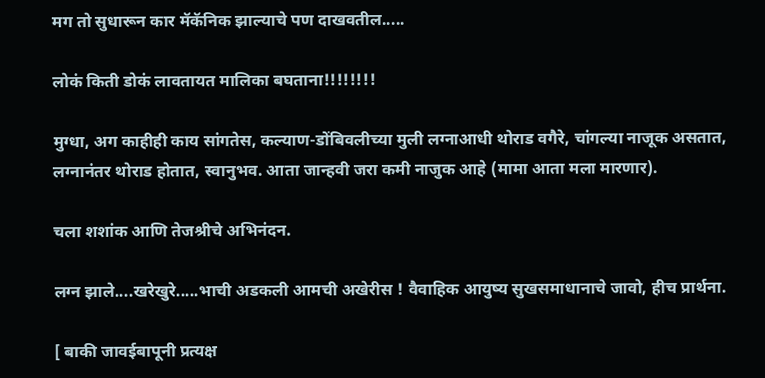मग तो सुधारून कार मॅकॅनिक झाल्याचे पण दाखवतील.....

लोकं किती डोकं लावतायत मालिका बघताना!!!!!!!!

मुग्धा, अग काहीही काय सांगतेस, कल्याण-डोंबिवलीच्या मुली लग्नाआधी थोराड वगैरे, चांगल्या नाजूक असतात, लग्नानंतर थोराड होतात, स्वानुभव. आता जान्हवी जरा कमी नाजुक आहे (मामा आता मला मारणार).

चला शशांक आणि तेजश्रीचे अभिनंदन.

लग्न झाले....खरेखुरे.....भाची अडकली आमची अखेरीस ! वैवाहिक आयुष्य सुखसमाधानाचे जावो, हीच प्रार्थना.

[ बाकी जावईबापूनी प्रत्यक्ष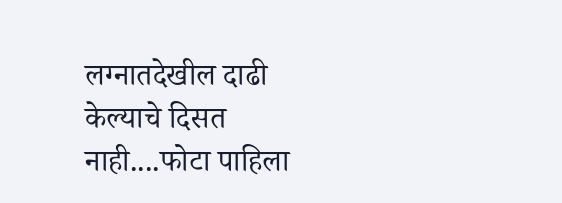लग्नातदेखील दाढी केल्याचे दिसत नाही....फोटा पाहिला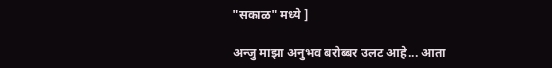"सकाळ" मध्ये ]

अन्जु माझा अनुभव बरोब्बर उलट आहे... आता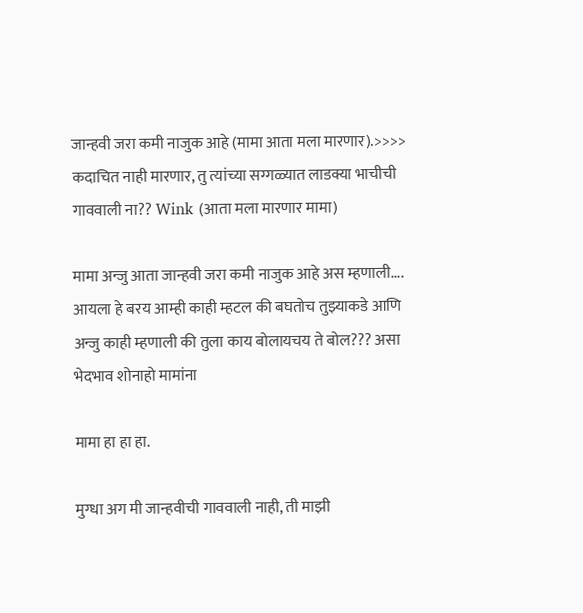जान्हवी जरा कमी नाजुक आहे (मामा आता मला मारणार).>>>> कदाचित नाही मारणार, तु त्यांच्या सग्गळ्यात लाडक्या भाचीची गाववाली ना?? Wink (आता मला मारणार मामा)

मामा अन्जु आता जान्हवी जरा कमी नाजुक आहे अस म्हणाली.... आयला हे बरय आम्ही काही म्हटल की बघतोच तुझ्याकडे आणि अन्जु काही म्हणाली की तुला काय बोलायचय ते बोल??? असा भेदभाव शोनाहो मामांना

मामा हा हा हा.

मुग्धा अग मी जान्हवीची गाववाली नाही, ती माझी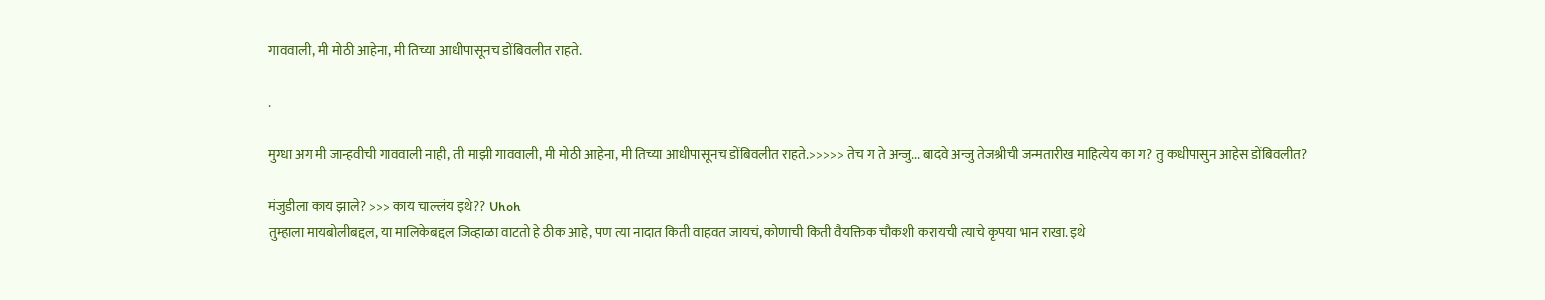गाववाली, मी मोठी आहेना, मी तिच्या आधीपासूनच डोंबिवलीत राहते.

.

मुग्धा अग मी जान्हवीची गाववाली नाही, ती माझी गाववाली, मी मोठी आहेना, मी तिच्या आधीपासूनच डोंबिवलीत राहते.>>>>> तेच ग ते अन्जु... बादवे अन्जु तेजश्रीची जन्मतारीख माहित्येय का ग? तु कधीपासुन आहेस डोंबिवलीत?

मंजुडीला काय झाले? >>> काय चाल्लंय इथे?? Uhoh
तुम्हाला मायबोलीबद्दल, या मालिकेबद्दल जिव्हाळा वाटतो हे ठीक आहे, पण त्या नादात किती वाहवत जायचं, कोणाची किती वैयक्तिक चौकशी करायची त्याचे कृपया भान राखा. इथे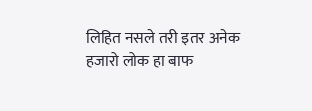लिहित नसले तरी इतर अनेक हजारो लोक हा बाफ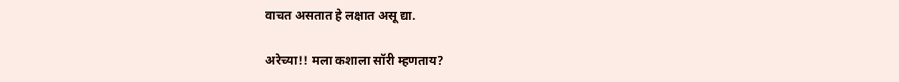वाचत असतात हे लक्षात असू द्या.

अरेच्या!! मला कशाला सॉरी म्हणताय?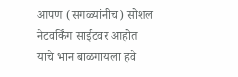आपण (सगळ्यांनीच) सोशल नेटवर्किंग साईटवर आहोत याचे भान बाळगायला हवे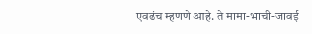एवढंच म्हणणे आहे. ते मामा-भाची-जावई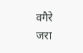वगैरे जरा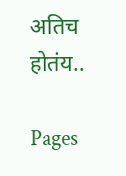अतिच होतंय..

Pages